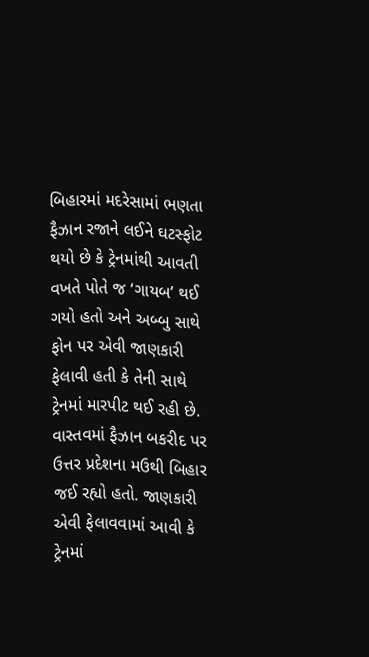બિહારમાં મદરેસામાં ભણતા ફૈઝાન રજાને લઈને ઘટસ્ફોટ થયો છે કે ટ્રેનમાંથી આવતી વખતે પોતે જ ‘ગાયબ’ થઈ ગયો હતો અને અબ્બુ સાથે ફોન પર એવી જાણકારી ફેલાવી હતી કે તેની સાથે ટ્રેનમાં મારપીટ થઈ રહી છે.
વાસ્તવમાં ફૈઝાન બકરીદ પર ઉત્તર પ્રદેશના મઉથી બિહાર જઈ રહ્યો હતો. જાણકારી એવી ફેલાવવામાં આવી કે ટ્રેનમાં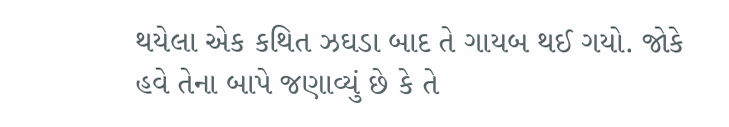થયેલા એક કથિત ઝઘડા બાદ તે ગાયબ થઈ ગયો. જોકે હવે તેના બાપે જણાવ્યું છે કે તે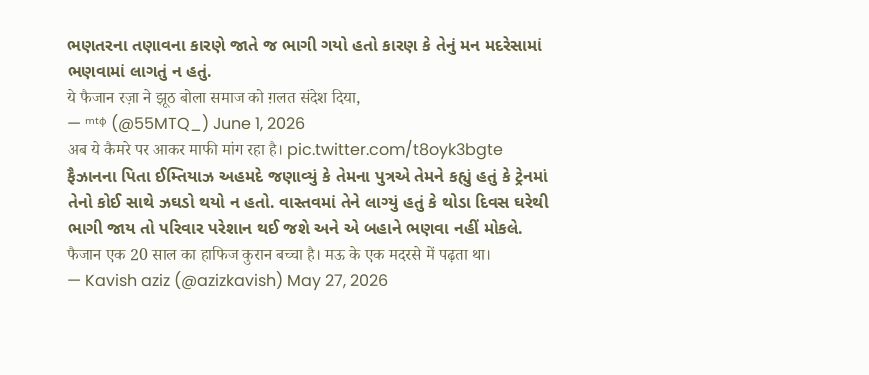ભણતરના તણાવના કારણે જાતે જ ભાગી ગયો હતો કારણ કે તેનું મન મદરેસામાં ભણવામાં લાગતું ન હતું.
ये फैजान रज़ा ने झूठ बोला समाज को ग़लत संदेश दिया,
— ᵐᵗᵠ (@55MTQ_) June 1, 2026
अब ये कैमरे पर आकर माफी मांग रहा है। pic.twitter.com/t8oyk3bgte
ફૈઝાનના પિતા ઈમ્તિયાઝ અહમદે જણાવ્યું કે તેમના પુત્રએ તેમને કહ્યું હતું કે ટ્રેનમાં તેનો કોઈ સાથે ઝઘડો થયો ન હતો. વાસ્તવમાં તેને લાગ્યું હતું કે થોડા દિવસ ઘરેથી ભાગી જાય તો પરિવાર પરેશાન થઈ જશે અને એ બહાને ભણવા નહીં મોકલે.
फैजान एक 20 साल का हाफिज कुरान बच्चा है। मऊ के एक मदरसे में पढ़ता था।
— Kavish aziz (@azizkavish) May 27, 2026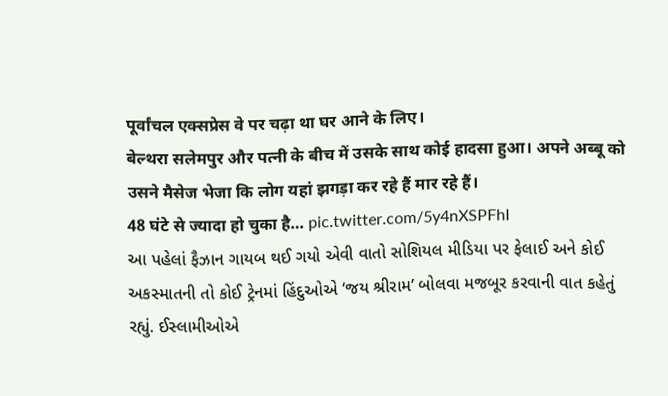पूर्वांचल एक्सप्रेस वे पर चढ़ा था घर आने के लिए।
बेल्थरा सलेमपुर और पत्नी के बीच में उसके साथ कोई हादसा हुआ। अपने अब्बू को उसने मैसेज भेजा कि लोग यहां झगड़ा कर रहे हैं मार रहे हैं।
48 घंटे से ज्यादा हो चुका है… pic.twitter.com/5y4nXSPFhI
આ પહેલાં ફૈઝાન ગાયબ થઈ ગયો એવી વાતો સોશિયલ મીડિયા પર ફેલાઈ અને કોઈ અકસ્માતની તો કોઈ ટ્રેનમાં હિંદુઓએ ‘જય શ્રીરામ’ બોલવા મજબૂર કરવાની વાત કહેતું રહ્યું. ઈસ્લામીઓએ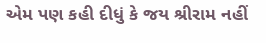એમ પણ કહી દીધું કે જય શ્રીરામ નહીં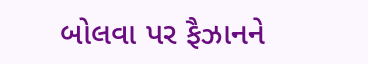બોલવા પર ફૈઝાનને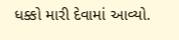ધક્કો મારી દેવામાં આવ્યો.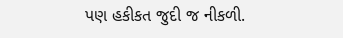પણ હકીકત જુદી જ નીકળી.